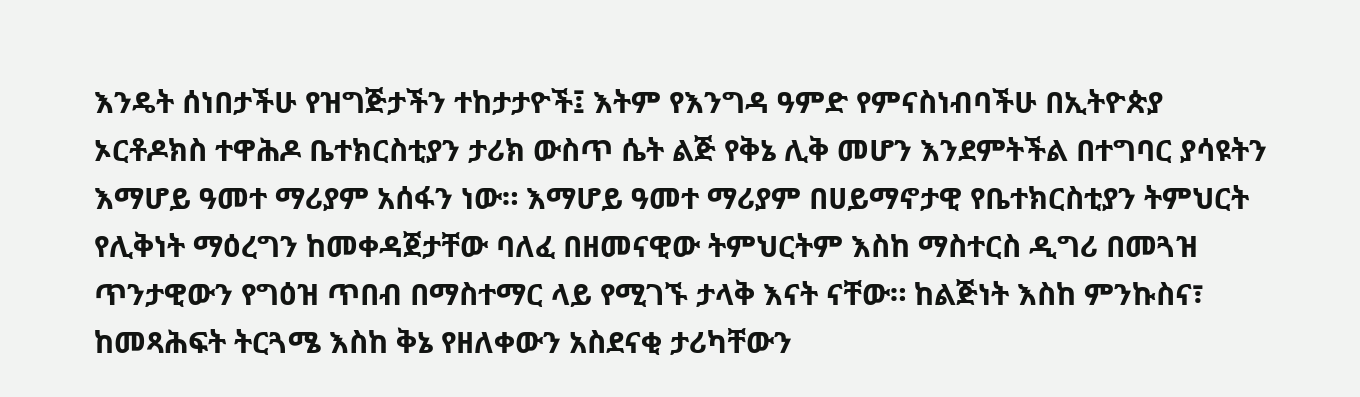እንዴት ሰነበታችሁ የዝግጅታችን ተከታታዮች፤ እትም የእንግዳ ዓምድ የምናስነብባችሁ በኢትዮጵያ ኦርቶዶክስ ተዋሕዶ ቤተክርስቲያን ታሪክ ውስጥ ሴት ልጅ የቅኔ ሊቅ መሆን እንደምትችል በተግባር ያሳዩትን እማሆይ ዓመተ ማሪያም አሰፋን ነው። እማሆይ ዓመተ ማሪያም በሀይማኖታዊ የቤተክርስቲያን ትምህርት የሊቅነት ማዕረግን ከመቀዳጀታቸው ባለፈ በዘመናዊው ትምህርትም እስከ ማስተርስ ዲግሪ በመጓዝ ጥንታዊውን የግዕዝ ጥበብ በማስተማር ላይ የሚገኙ ታላቅ እናት ናቸው። ከልጅነት እስከ ምንኩስና፣ ከመጻሕፍት ትርጓሜ እስከ ቅኔ የዘለቀውን አስደናቂ ታሪካቸውን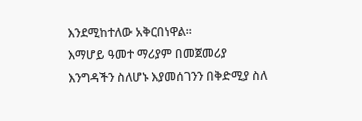እንደሚከተለው አቅርበነዋል።
እማሆይ ዓመተ ማሪያም በመጀመሪያ እንግዳችን ስለሆኑ እያመሰገንን በቅድሚያ ስለ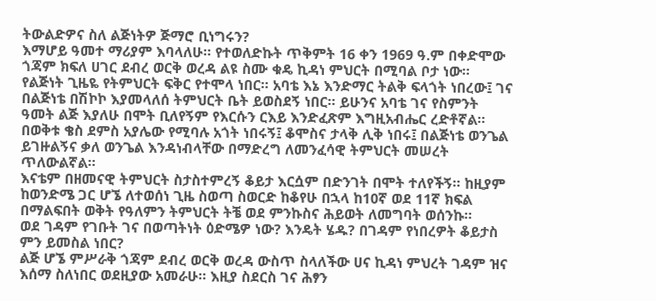ትውልድዎና ስለ ልጅነትዎ ጅማሮ ቢነግሩን?
እማሆይ ዓመተ ማሪያም እባላለሁ። የተወለድኩት ጥቅምት 16 ቀን 1969 ዓ.ም በቀድሞው ጎጃም ክፍለ ሀገር ደብረ ወርቅ ወረዳ ልዩ ስሙ ቁዴ ኪዳነ ምህርት በሚባል ቦታ ነው። የልጅነት ጊዜዬ የትምህርት ፍቅር የተሞላ ነበር። አባቴ እኔ እንድማር ትልቅ ፍላጎት ነበረው፤ ገና በልጅነቴ በሽኮኮ እያመላለሰ ትምህርት ቤት ይወስደኝ ነበር። ይሁንና አባቴ ገና የስምንት ዓመት ልጅ እያለሁ በሞት ቢለየኝም የእርሱን ርእይ እንድፈጽም እግዚአብሔር ረድቶኛል። በወቅቱ ቄስ ደምስ አያሌው የሚባሉ አጎት ነበሩኝ፤ ቆሞስና ታላቅ ሊቅ ነበሩ፤ በልጅነቴ ወንጌል ይገዙልኝና ቃለ ወንጌል እንዳነብላቸው በማድረግ ለመንፈሳዊ ትምህርት መሠረት ጥለውልኛል።
እናቴም በዘመናዊ ትምህርት ስታስተምረኝ ቆይታ እርሷም በድንገት በሞት ተለየችኝ። ከዚያም ከወንድሜ ጋር ሆኜ ለተወሰነ ጊዜ ስወጣ ስወርድ ከቆየሁ በኋላ ከ10ኛ ወደ 11ኛ ክፍል በማልፍበት ወቅት የዓለምን ትምህርት ትቼ ወደ ምንኩስና ሕይወት ለመግባት ወሰንኩ።
ወደ ገዳም የገቡት ገና በወጣትነት ዕድሜዎ ነው? እንዴት ሄዱ? በገዳም የነበረዎት ቆይታስ ምን ይመስል ነበር?
ልጅ ሆኜ ምሥራቅ ጎጃም ደብረ ወርቅ ወረዳ ውስጥ ስላለችው ሀና ኪዳነ ምህረት ገዳም ዝና እሰማ ስለነበር ወደዚያው አመራሁ። እዚያ ስደርስ ገና ሕፃን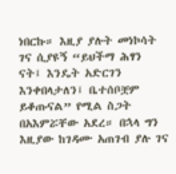ነበርኩ። እዚያ ያሉት መነኮሳት ገና ሲያዩኝ “ይህችማ ሕፃን ናት፤ እንዴት አድርገን እንቀበላታለን፤ ቤተሰቦቿም ይቆጡናል” የሚል ስጋት በአእምሯቸው አደረ። በኋላ ግን እዚያው ከገዳሙ አጠገብ ያሉ ገና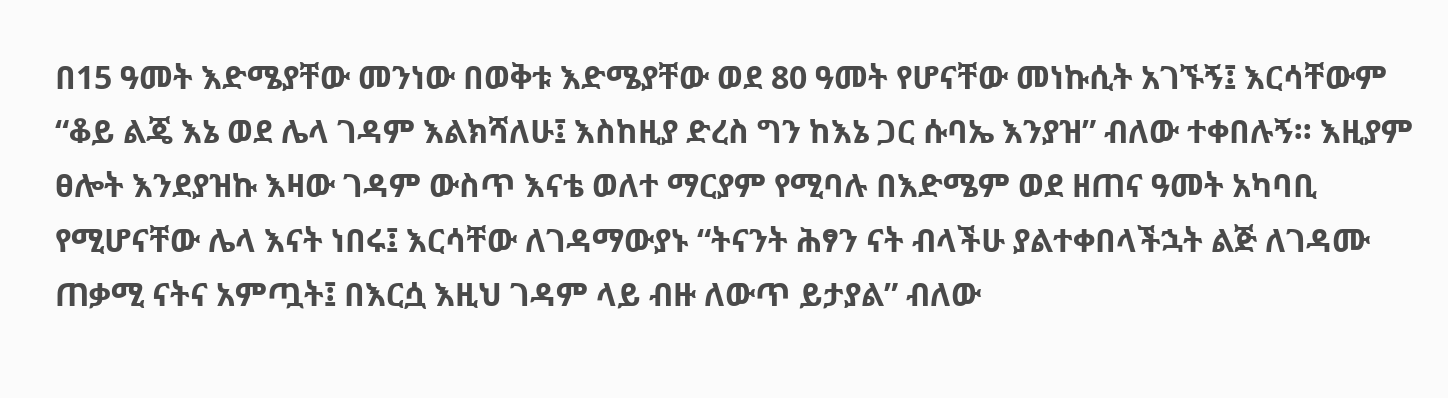በ15 ዓመት እድሜያቸው መንነው በወቅቱ እድሜያቸው ወደ 80 ዓመት የሆናቸው መነኩሲት አገኙኝ፤ እርሳቸውም “ቆይ ልጄ እኔ ወደ ሌላ ገዳም እልክሻለሁ፤ እስከዚያ ድረስ ግን ከእኔ ጋር ሱባኤ እንያዝ” ብለው ተቀበሉኝ። እዚያም ፀሎት እንደያዝኩ እዛው ገዳም ውስጥ እናቴ ወለተ ማርያም የሚባሉ በእድሜም ወደ ዘጠና ዓመት አካባቢ የሚሆናቸው ሌላ እናት ነበሩ፤ እርሳቸው ለገዳማውያኑ “ትናንት ሕፃን ናት ብላችሁ ያልተቀበላችኋት ልጅ ለገዳሙ ጠቃሚ ናትና አምጧት፤ በእርሷ እዚህ ገዳም ላይ ብዙ ለውጥ ይታያል” ብለው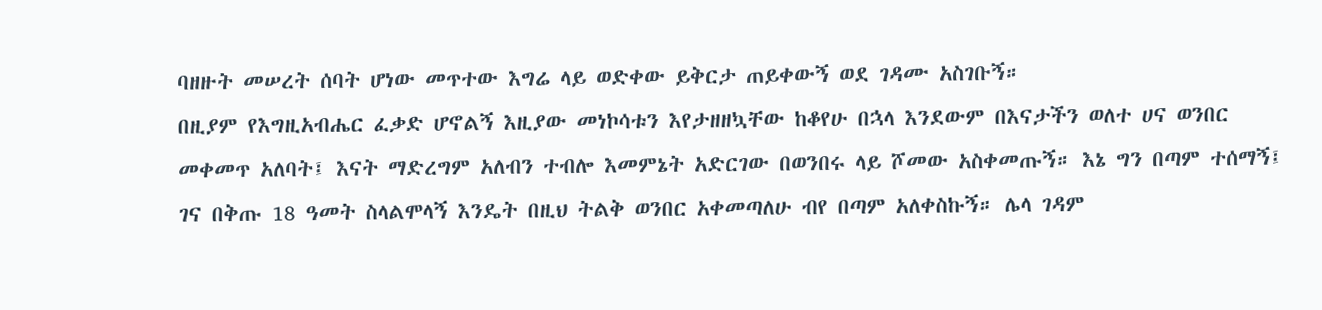ባዘዙት መሠረት ሰባት ሆነው መጥተው እግሬ ላይ ወድቀው ይቅርታ ጠይቀውኝ ወደ ገዳሙ አስገቡኝ።
በዚያም የእግዚአብሔር ፈቃድ ሆኖልኝ እዚያው መነኮሳቱን እየታዘዘኳቸው ከቆየሁ በኋላ እንደውም በእናታችን ወለተ ሀና ወንበር መቀመጥ አለባት፤ እናት ማድረግም አለብን ተብሎ እመምኔት አድርገው በወንበሩ ላይ ሾመው አስቀመጡኝ። እኔ ግን በጣም ተሰማኝ፤ ገና በቅጡ 18 ዓመት ስላልሞላኝ እንዴት በዚህ ትልቅ ወንበር አቀመጣለሁ ብየ በጣም አለቀስኩኝ። ሌላ ገዳም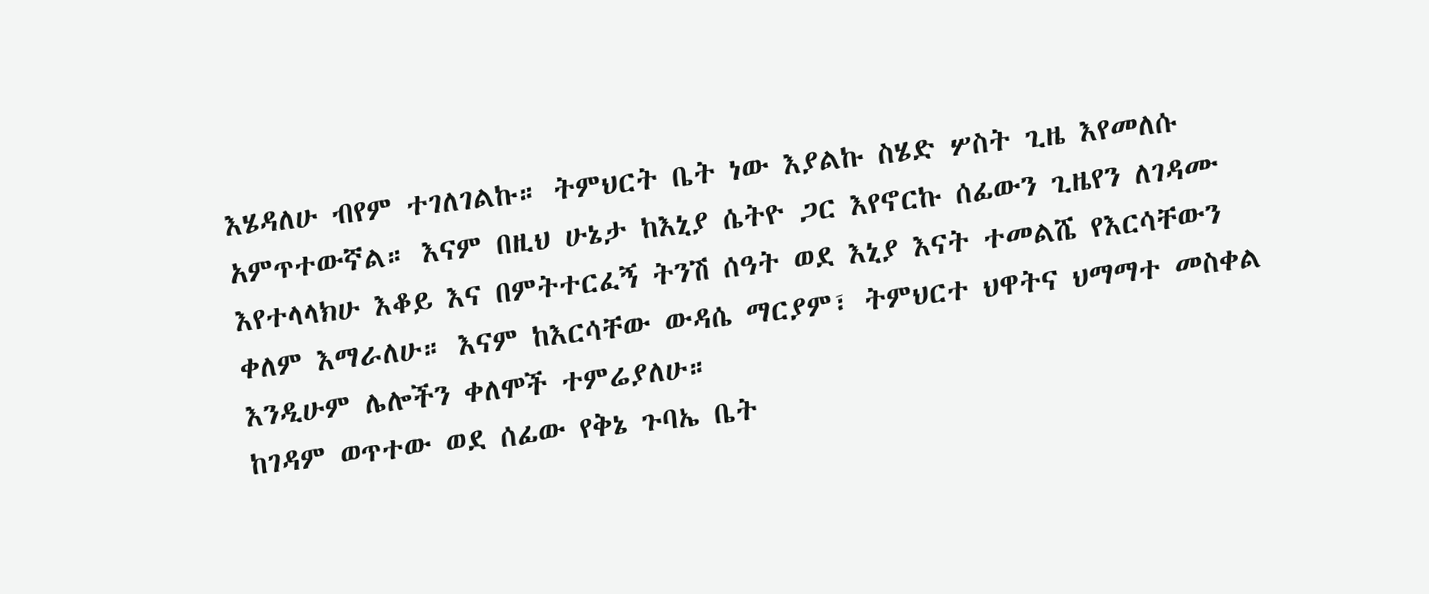እሄዳለሁ ብየም ተገለገልኩ። ትምህርት ቤት ነው እያልኩ ስሄድ ሦስት ጊዜ እየመለሱ አምጥተውኛል። እናም በዚህ ሁኔታ ከእኒያ ሴትዮ ጋር እየኖርኩ ሰፊውን ጊዜየን ለገዳሙ እየተላላክሁ እቆይ እና በምትተርፈኝ ትንሽ ሰዓት ወደ እኒያ እናት ተመልሼ የእርሳቸውን ቀለም እማራለሁ። እናም ከእርሳቸው ውዳሴ ማርያም፣ ትምህርተ ህዋትና ህማማተ መስቀል እንዲሁም ሌሎችን ቀለሞች ተምሬያለሁ።
ከገዳም ወጥተው ወደ ሰፊው የቅኔ ጉባኤ ቤት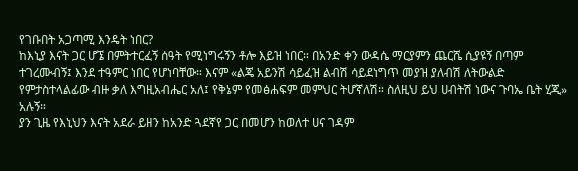የገቡበት አጋጣሚ እንዴት ነበር?
ከእኒያ እናት ጋር ሆኜ በምትተርፈኝ ሰዓት የሚነግሩኝን ቶሎ እይዝ ነበር። በአንድ ቀን ውዳሴ ማርያምን ጨርሼ ሲያዩኝ በጣም ተገረሙብኝ፤ እንደ ተዓምር ነበር የሆነባቸው። እናም «ልጄ አይንሽ ሳይፈዝ ልብሽ ሳይደነግጥ መያዝ ያለብሽ ለትውልድ የምታስተላልፊው ብዙ ቃለ እግዚአብሔር አለ፤ የቅኔም የመፅሐፍም መምህር ትሆኛለሽ። ስለዚህ ይህ ሀብትሽ ነውና ጉባኤ ቤት ሂጂ» አሉኝ።
ያን ጊዜ የእኒህን እናት አደራ ይዘን ከአንድ ጓደኛየ ጋር በመሆን ከወለተ ሀና ገዳም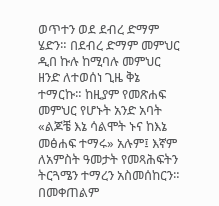ወጥተን ወደ ደብረ ድማም ሄድን። በደብረ ድማም መምህር ዲበ ኩሉ ከሚባሉ መምህር ዘንድ ለተወሰነ ጊዜ ቅኔ ተማርኩ። ከዚያም የመጽሐፍ መምህር የሆኑት አንድ አባት «ልጆቼ እኔ ሳልሞት ኑና ከእኔ መፅሐፍ ተማሩ» አሉም፤ እኛም ለአምስት ዓመታት የመጻሕፍትን ትርጓሜን ተማረን አስመሰከርን። በመቀጠልም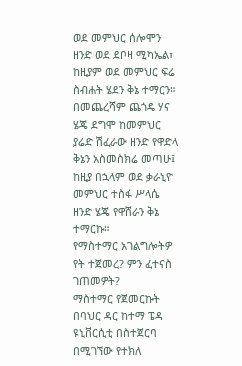ወደ መምህር ሰሎሞን ዘንድ ወደ ደቦዛ ሚካኤል፣ ከዚያም ወደ መምህር ፍሬ ስብሐት ሄደን ቅኔ ተማርን። በመጨረሻም ጨጎዴ ሃና ሄጄ ደግሞ ከመምህር ያሬድ ሽፈራው ዘንድ የዋድላ ቅኔን አስመስክሬ መጣሁ፤ ከዚያ በኋላም ወደ ቃራኒዮ መምህር ተስፋ ሥላሴ ዘንድ ሄጄ የዋሸራን ቅኔ ተማርኩ።
የማስተማር አገልግሎትዎ የት ተጀመረ? ምን ፈተናስ ገጠመዎት?
ማስተማር የጀመርኩት በባህር ዳር ከተማ ፔዳ ዩኒቨርሲቲ በስተጀርባ በሚገኘው የተክለ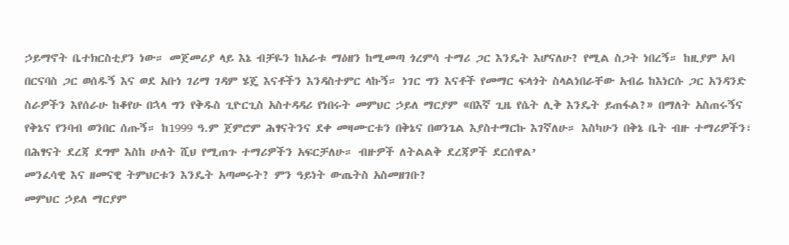ኃይማኖት ቤተክርስቲያን ነው። መጀመሪያ ላይ እኔ ብቻዬን ከአራቱ ማዕዘን ከሚመጣ ጎረምሳ ተማሪ ጋር እንዴት እሆናለሁ? የሚል ስጋት ነበረኝ። ከዚያም አባ በርናባስ ጋር ወሰዱኝ እና ወደ አቡነ ገሪማ ገዳም ሄጄ እናቶችን እንዳስተምር ላኩኝ። ነገር ግን እናቶች የመማር ፍላጎት ስላልነበራቸው አብሬ ከእነርሱ ጋር አንዳንድ ስራዎችን እየሰራሁ ከቆየሁ በኋላ ግን የቅዱስ ጊዮርጊስ አስተዳዳሪ የነበሩት መምህር ኃይለ ማርያም «በእኛ ጊዜ የሴት ሊቅ እንዴት ይጠፋል?» በማለት አስጠሩኝና የቅኔና የንባብ ወንበር ሰጡኝ። ከ1999 ዓ.ም ጀምሮም ሕፃናትንና ደቀ መዛሙርቱን በቅኔና በወንጌል እያስተማርኩ እገኛለሁ። እስካሁን በቅኔ ቤት ብዙ ተማሪዎችን፣ በሕፃናት ደረጃ ደግሞ እስከ ሁለት ሺህ የሚጠጉ ተማሪዎችን አፍርቻለሁ። ብዙዎች ለትልልቅ ደረጃዎች ደርሰዋል’
መንፈሳዊ እና ዘመናዊ ትምህርቱን እንዴት አጣመሩት? ምን ዓይነት ውጤትስ አስመዘገቡ?
መምህር ኃይለ ማርያም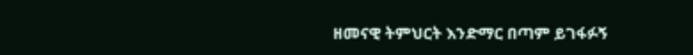ዘመናዊ ትምህርት እንድማር በጣም ይገፋፉኝ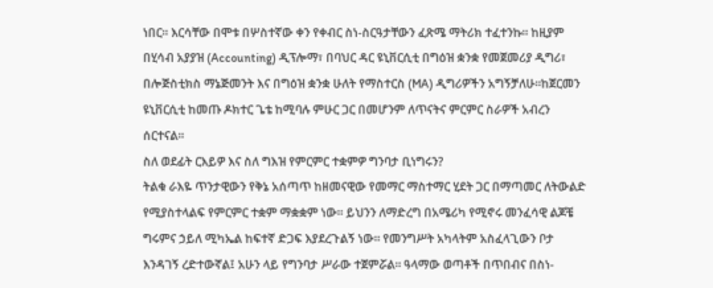ነበር። እርሳቸው በሞቱ በሦስተኛው ቀን የቀብር ስነ-ስርዓታቸውን ፈጽሜ ማትሪክ ተፈተንኩ። ከዚያም በሂሳብ አያያዝ (Accounting) ዲፕሎማ፣ በባህር ዳር ዩኒቨርሲቲ በግዕዝ ቋንቋ የመጀመሪያ ዲግሪ፣ በሎጅስቲክስ ማኔጅመንት እና በግዕዝ ቋንቋ ሁለት የማስተርስ (MA) ዲግሪዎችን አግኝቻለሁ።ከጀርመን ዩኒቨርሲቲ ከመጡ ዶክተር ጌቴ ከሚባሉ ምሁር ጋር በመሆንም ለጥናትና ምርምር ስራዎች አብረን ሰርተናል።
ስለ ወደፊት ርእይዎ እና ስለ ግእዝ የምርምር ተቋምዎ ግንባታ ቢነግሩን?
ትልቁ ራእዬ ጥንታዊውን የቅኔ አሰጣጥ ከዘመናዊው የመማር ማስተማር ሂደት ጋር በማጣመር ለትውልድ የሚያስተላልፍ የምርምር ተቋም ማቋቋም ነው። ይህንን ለማድረግ በአሜሪካ የሚኖሩ መንፈሳዊ ልጆቼ ግሩምና ኃይለ ሚካኤል ከፍተኛ ድጋፍ እያደረጉልኝ ነው። የመንግሥት አካላትም አስፈላጊውን ቦታ እንዳገኝ ረድተውኛል፤ አሁን ላይ የግንባታ ሥራው ተጀምሯል። ዓላማው ወጣቶች በጥበብና በስነ-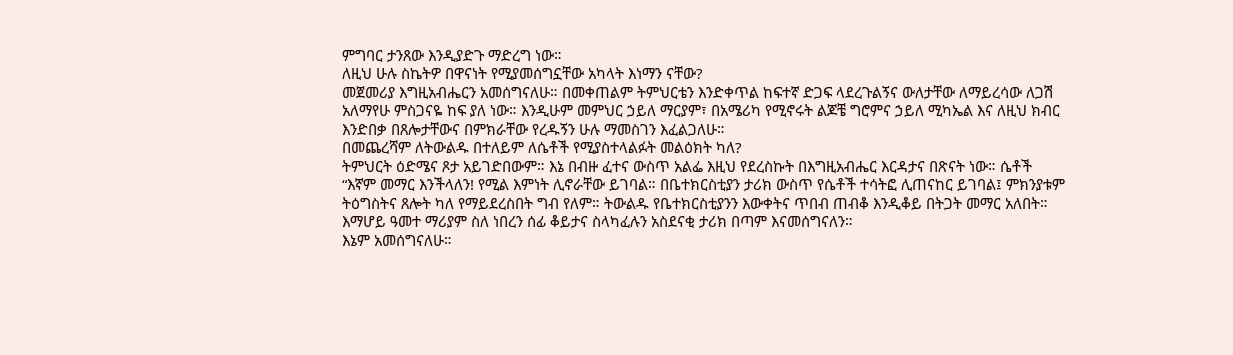ምግባር ታንጸው እንዲያድጉ ማድረግ ነው።
ለዚህ ሁሉ ስኬትዎ በዋናነት የሚያመሰግኗቸው አካላት እነማን ናቸው?
መጀመሪያ እግዚአብሔርን አመሰግናለሁ። በመቀጠልም ትምህርቴን እንድቀጥል ከፍተኛ ድጋፍ ላደረጉልኝና ውለታቸው ለማይረሳው ለጋሽ አለማየሁ ምስጋናዬ ከፍ ያለ ነው። እንዲሁም መምህር ኃይለ ማርያም፣ በአሜሪካ የሚኖሩት ልጆቼ ግሮምና ኃይለ ሚካኤል እና ለዚህ ክብር እንድበቃ በጸሎታቸውና በምክራቸው የረዱኝን ሁሉ ማመስገን እፈልጋለሁ።
በመጨረሻም ለትውልዱ በተለይም ለሴቶች የሚያስተላልፉት መልዕክት ካለ?
ትምህርት ዕድሜና ጾታ አይገድበውም። እኔ በብዙ ፈተና ውስጥ አልፌ እዚህ የደረስኩት በእግዚአብሔር እርዳታና በጽናት ነው። ሴቶች “እኛም መማር እንችላለን! የሚል እምነት ሊኖራቸው ይገባል። በቤተክርስቲያን ታሪክ ውስጥ የሴቶች ተሳትፎ ሊጠናከር ይገባል፤ ምክንያቱም ትዕግስትና ጸሎት ካለ የማይደረስበት ግብ የለም። ትውልዱ የቤተክርስቲያንን እውቀትና ጥበብ ጠብቆ እንዲቆይ በትጋት መማር አለበት።
እማሆይ ዓመተ ማሪያም ስለ ነበረን ሰፊ ቆይታና ስላካፈሉን አስደናቂ ታሪክ በጣም እናመሰግናለን።
እኔም አመሰግናለሁ።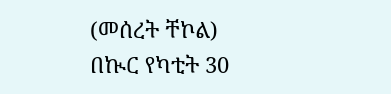(መሰረት ቸኮል)
በኲር የካቲት 30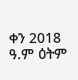ቀን 2018 ዓ.ም ዕትም